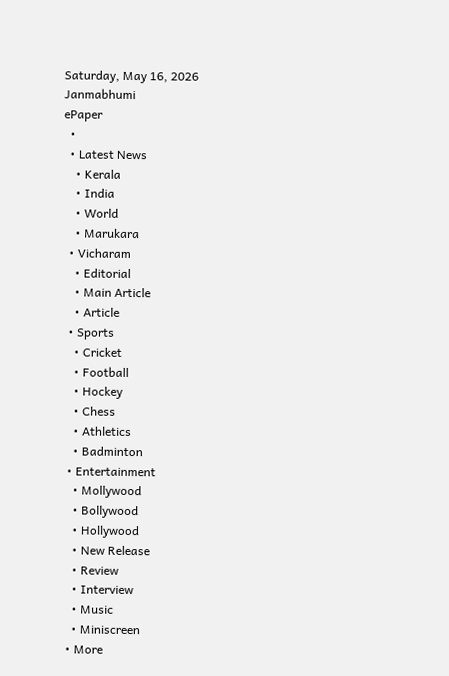Saturday, May 16, 2026
Janmabhumi
ePaper
  •
  • Latest News
    • Kerala
    • India
    • World
    • Marukara
  • Vicharam
    • Editorial
    • Main Article
    • Article
  • Sports
    • Cricket
    • Football
    • Hockey
    • Chess
    • Athletics
    • Badminton
  • Entertainment
    • Mollywood
    • Bollywood
    • Hollywood
    • New Release
    • Review
    • Interview
    • Music
    • Miniscreen
  • More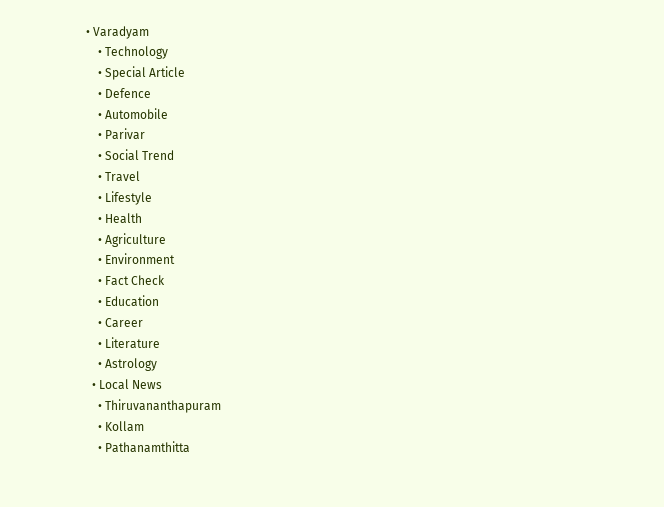• Varadyam
    • Technology
    • Special Article
    • Defence
    • Automobile
    • Parivar
    • Social Trend
    • Travel
    • Lifestyle
    • Health
    • Agriculture
    • Environment
    • Fact Check
    • Education
    • Career
    • Literature
    • Astrology
  • Local News
    • Thiruvananthapuram
    • Kollam
    • Pathanamthitta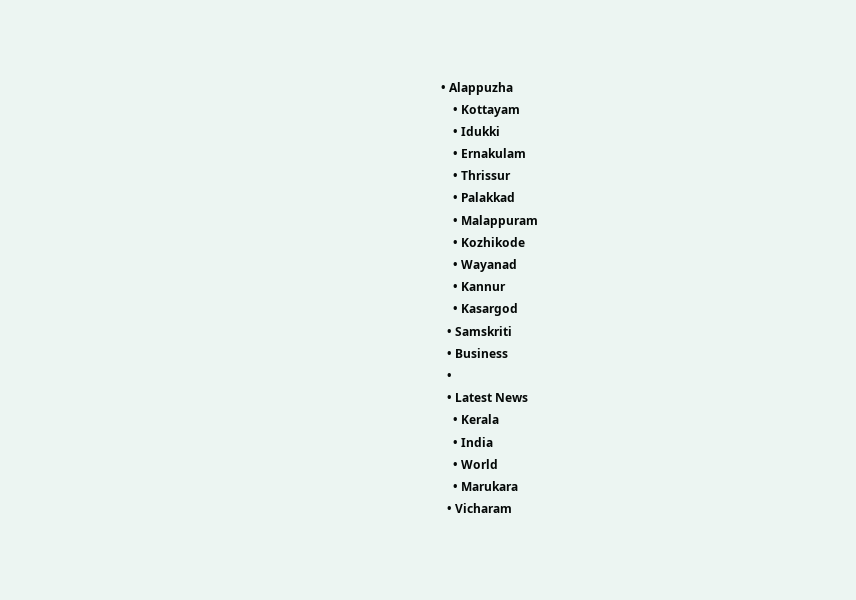• Alappuzha
    • Kottayam
    • Idukki
    • Ernakulam
    • Thrissur
    • Palakkad
    • Malappuram
    • Kozhikode
    • Wayanad
    • Kannur
    • Kasargod
  • Samskriti
  • Business
  •
  • Latest News
    • Kerala
    • India
    • World
    • Marukara
  • Vicharam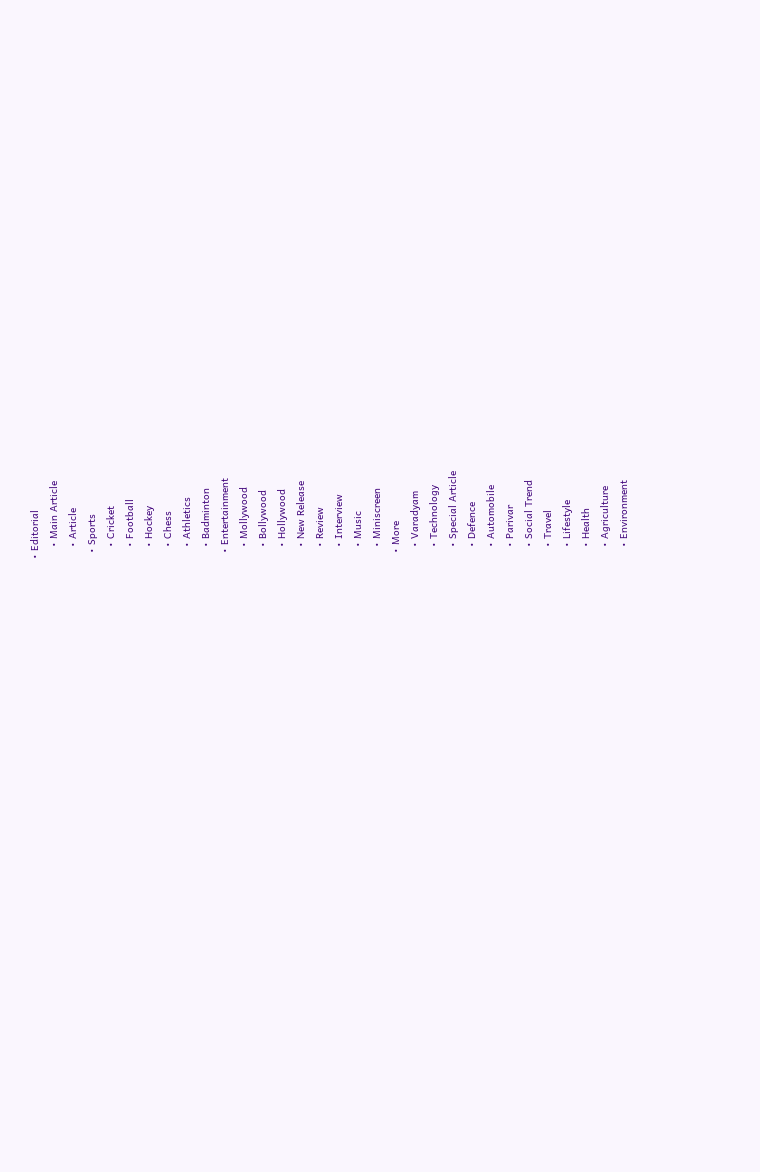• Editorial
    • Main Article
    • Article
  • Sports
    • Cricket
    • Football
    • Hockey
    • Chess
    • Athletics
    • Badminton
  • Entertainment
    • Mollywood
    • Bollywood
    • Hollywood
    • New Release
    • Review
    • Interview
    • Music
    • Miniscreen
  • More
    • Varadyam
    • Technology
    • Special Article
    • Defence
    • Automobile
    • Parivar
    • Social Trend
    • Travel
    • Lifestyle
    • Health
    • Agriculture
    • Environment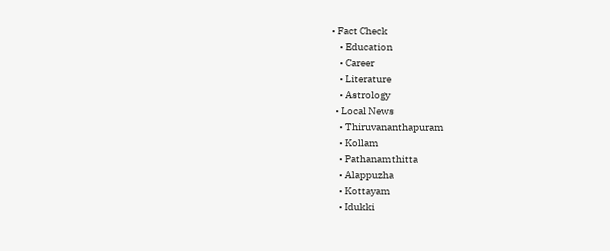• Fact Check
    • Education
    • Career
    • Literature
    • Astrology
  • Local News
    • Thiruvananthapuram
    • Kollam
    • Pathanamthitta
    • Alappuzha
    • Kottayam
    • Idukki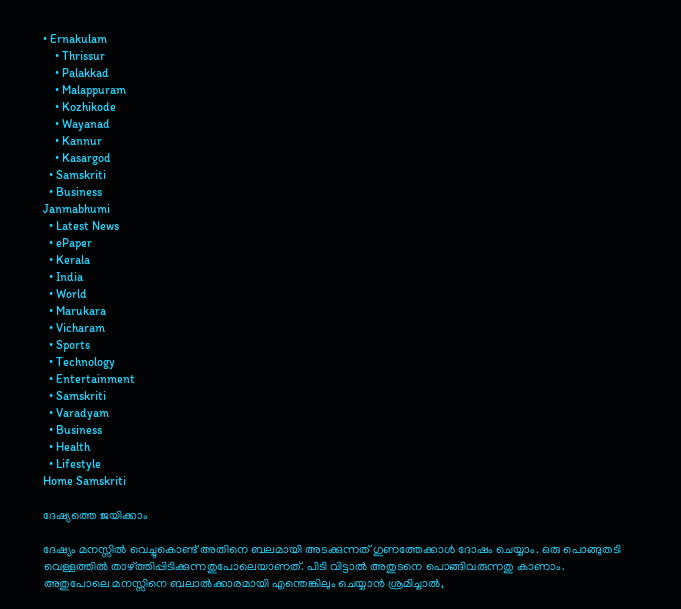• Ernakulam
    • Thrissur
    • Palakkad
    • Malappuram
    • Kozhikode
    • Wayanad
    • Kannur
    • Kasargod
  • Samskriti
  • Business
Janmabhumi
  • Latest News
  • ePaper
  • Kerala
  • India
  • World
  • Marukara
  • Vicharam
  • Sports
  • Technology
  • Entertainment
  • Samskriti
  • Varadyam
  • Business
  • Health
  • Lifestyle
Home Samskriti

ദേഷ്യത്തെ ജയിക്കാം

ദേഷ്യം മനസ്സില്‍ വെച്ചുകൊണ്ട് അതിനെ ബലമായി അടക്കുന്നത് ഗുണത്തേക്കാള്‍ ദോഷം ചെയ്യാം. ഒരു പൊങ്ങുതടി വെള്ളത്തില്‍ താഴ്‌ത്തിപ്പിടിക്കുന്നതുപോലെയാണത്. പിടി വിട്ടാല്‍ അതുടനെ പൊങ്ങിവരുന്നതു കാണാം. അതുപോലെ മനസ്സിനെ ബലാല്‍ക്കാരമായി എന്തെങ്കിലും ചെയ്യാന്‍ ശ്രമിച്ചാല്‍,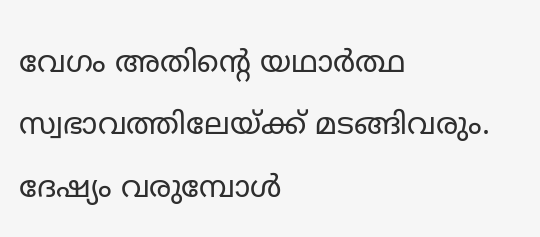വേഗം അതിന്റെ യഥാര്‍ത്ഥ സ്വഭാവത്തിലേയ്‌ക്ക് മടങ്ങിവരും. ദേഷ്യം വരുമ്പോള്‍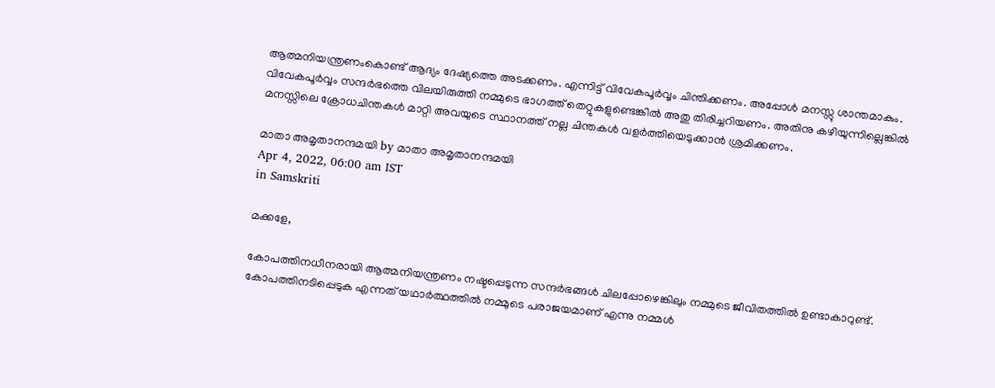ആത്മനിയന്ത്രണംകൊണ്ട് ആദ്യം ദേഷ്യത്തെ അടക്കണം. എന്നിട്ട് വിവേകപൂര്‍വ്വം ചിന്തിക്കണം. അപ്പോള്‍ മനസ്സു ശാന്തമാകും. വിവേകപൂര്‍വ്വം സന്ദര്‍ഭത്തെ വിലയിരുത്തി നമ്മുടെ ഭാഗത്ത് തെറ്റുകളുണ്ടെങ്കില്‍ അതു തിരിച്ചറിയണം. അതിനു കഴിയുന്നില്ലെങ്കില്‍ മനസ്സിലെ ക്രോധചിന്തകള്‍ മാറ്റി അവയുടെ സ്ഥാനത്ത് നല്ല ചിന്തകള്‍ വളര്‍ത്തിയെടുക്കാന്‍ ശ്രമിക്കണം.

മാതാ അമൃതാനന്ദമയി by മാതാ അമൃതാനന്ദമയി
Apr 4, 2022, 06:00 am IST
in Samskriti

മക്കളേ,

കോപത്തിനധീനരായി ആത്മനിയന്ത്രണം നഷ്ടപ്പെടുന്ന സന്ദര്‍ഭങ്ങള്‍ ചിലപ്പോഴെങ്കിലും നമ്മുടെ ജീവിതത്തില്‍ ഉണ്ടാകാറുണ്ട്. കോപത്തിനടിപ്പെടുക എന്നത് യഥാര്‍ത്ഥത്തില്‍ നമ്മുടെ പരാജയമാണ് എന്നു നമ്മള്‍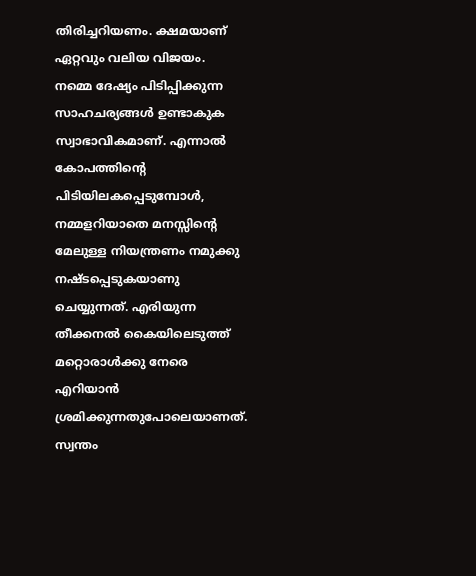തിരിച്ചറിയണം. ക്ഷമയാണ് ഏറ്റവും വലിയ വിജയം.  നമ്മെ ദേഷ്യം പിടിപ്പിക്കുന്ന സാഹചര്യങ്ങള്‍ ഉണ്ടാകുക സ്വാഭാവികമാണ്. എന്നാല്‍ കോപത്തിന്റെ പിടിയിലകപ്പെടുമ്പോള്‍, നമ്മളറിയാതെ മനസ്സിന്റെ മേലുള്ള നിയന്ത്രണം നമുക്കു നഷ്ടപ്പെടുകയാണു ചെയ്യുന്നത്. എരിയുന്ന തീക്കനല്‍ കൈയിലെടുത്ത് മറ്റൊരാള്‍ക്കു നേരെ എറിയാന്‍ ശ്രമിക്കുന്നതുപോലെയാണത്. സ്വന്തം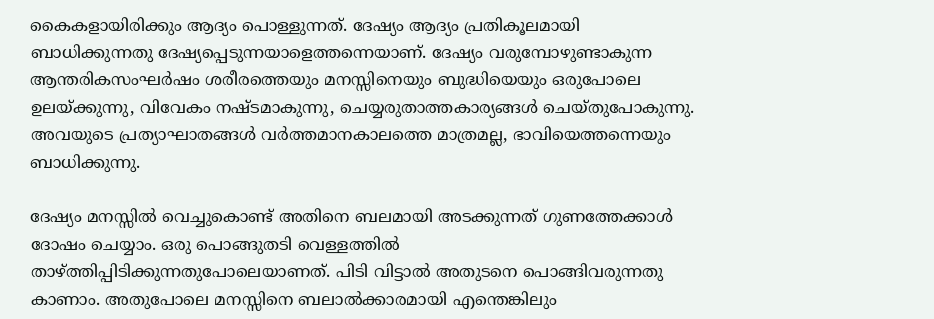കൈകളായിരിക്കും ആദ്യം പൊള്ളുന്നത്. ദേഷ്യം ആദ്യം പ്രതികൂലമായി ബാധിക്കുന്നതു ദേഷ്യപ്പെടുന്നയാളെത്തന്നെയാണ്. ദേഷ്യം വരുമ്പോഴുണ്ടാകുന്ന ആന്തരികസംഘര്‍ഷം ശരീരത്തെയും മനസ്സിനെയും ബുദ്ധിയെയും ഒരുപോലെ ഉലയ്‌ക്കുന്നു, വിവേകം നഷ്ടമാകുന്നു, ചെയ്യരുതാത്തകാര്യങ്ങള്‍ ചെയ്തുപോകുന്നു. അവയുടെ പ്രത്യാഘാതങ്ങള്‍ വര്‍ത്തമാനകാലത്തെ മാത്രമല്ല, ഭാവിയെത്തന്നെയും ബാധിക്കുന്നു.

ദേഷ്യം മനസ്സില്‍ വെച്ചുകൊണ്ട് അതിനെ ബലമായി അടക്കുന്നത് ഗുണത്തേക്കാള്‍ ദോഷം ചെയ്യാം. ഒരു പൊങ്ങുതടി വെള്ളത്തില്‍ താഴ്‌ത്തിപ്പിടിക്കുന്നതുപോലെയാണത്. പിടി വിട്ടാല്‍ അതുടനെ പൊങ്ങിവരുന്നതു കാണാം. അതുപോലെ മനസ്സിനെ ബലാല്‍ക്കാരമായി എന്തെങ്കിലും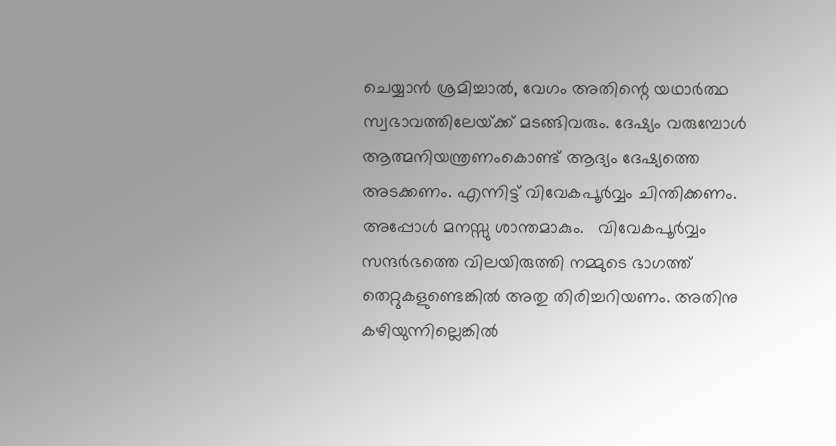ചെയ്യാന്‍ ശ്രമിച്ചാല്‍, വേഗം അതിന്റെ യഥാര്‍ത്ഥ സ്വഭാവത്തിലേയ്‌ക്ക് മടങ്ങിവരും. ദേഷ്യം വരുമ്പോള്‍ ആത്മനിയന്ത്രണംകൊണ്ട് ആദ്യം ദേഷ്യത്തെ അടക്കണം. എന്നിട്ട് വിവേകപൂര്‍വ്വം ചിന്തിക്കണം. അപ്പോള്‍ മനസ്സു ശാന്തമാകും.   വിവേകപൂര്‍വ്വം സന്ദര്‍ഭത്തെ വിലയിരുത്തി നമ്മുടെ ഭാഗത്ത് തെറ്റുകളുണ്ടെങ്കില്‍ അതു തിരിച്ചറിയണം. അതിനു   കഴിയുന്നില്ലെങ്കില്‍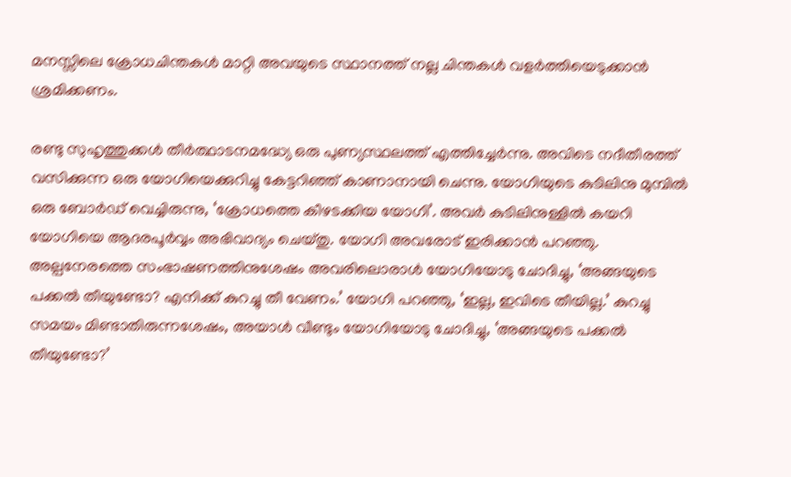മനസ്സിലെ ക്രോധചിന്തകള്‍ മാറ്റി അവയുടെ സ്ഥാനത്ത് നല്ല ചിന്തകള്‍ വളര്‍ത്തിയെടുക്കാന്‍ ശ്രമിക്കണം.

രണ്ടു സുഹൃത്തുക്കള്‍ തീര്‍ത്ഥാടനമദ്ധ്യേ ഒരു പുണ്യസ്ഥലത്ത് എത്തിച്ചേര്‍ന്നു. അവിടെ നദീതീരത്ത് വസിക്കുന്ന ഒരു യോഗിയെക്കുറിച്ചു കേട്ടറിഞ്ഞ് കാണാനായി ചെന്നു. യോഗിയുടെ കുടിലിനു മുമ്പില്‍ ഒരു ബോര്‍ഡ് വെച്ചിരുന്നു, ‘ക്രോധത്തെ കീഴടക്കിയ യോഗി’. അവര്‍ കുടിലിനുള്ളില്‍ കയറി യോഗിയെ ആദരപൂര്‍വ്വം അഭിവാദ്യം ചെയ്തു. യോഗി അവരോട് ഇരിക്കാന്‍ പറഞ്ഞു. അല്പനേരത്തെ സംഭാഷണത്തിനുശേഷം അവരിലൊരാള്‍ യോഗിയോടു ചോദിച്ചു, ‘അങ്ങയുടെ പക്കല്‍ തീയുണ്ടോ? എനിക്ക് കുറച്ചു തീ വേണം.’ യോഗി പറഞ്ഞു, ‘ഇല്ല, ഇവിടെ തീയില്ല.’ കുറച്ചു സമയം മിണ്ടാതിരുന്നശേഷം, അയാള്‍ വീണ്ടും യോഗിയോടു ചോദിച്ചു, ‘അങ്ങയുടെ പക്കല്‍ തീയുണ്ടോ?’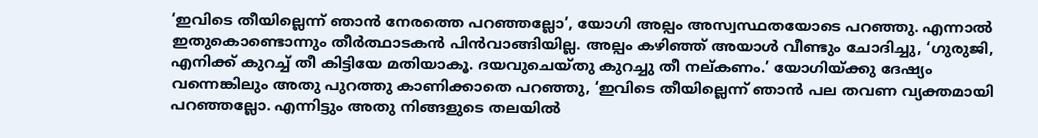‘ഇവിടെ തീയില്ലെന്ന് ഞാന്‍ നേരത്തെ പറഞ്ഞല്ലോ’, യോഗി അല്പം അസ്വസ്ഥതയോടെ പറഞ്ഞു. എന്നാല്‍ ഇതുകൊണ്ടൊന്നും തീര്‍ത്ഥാടകന്‍ പിന്‍വാങ്ങിയില്ല. അല്പം കഴിഞ്ഞ് അയാള്‍ വീണ്ടും ചോദിച്ചു, ‘ഗുരുജി, എനിക്ക് കുറച്ച് തീ കിട്ടിയേ മതിയാകൂ. ദയവുചെയ്തു കുറച്ചു തീ നല്കണം.’ യോഗിയ്‌ക്കു ദേഷ്യം വന്നെങ്കിലും അതു പുറത്തു കാണിക്കാതെ പറഞ്ഞു, ‘ഇവിടെ തീയില്ലെന്ന് ഞാന്‍ പല തവണ വ്യക്തമായി പറഞ്ഞല്ലോ. എന്നിട്ടും അതു നിങ്ങളുടെ തലയില്‍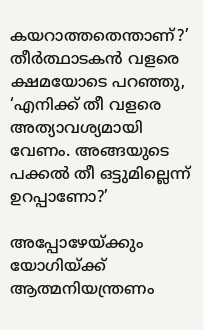കയറാത്തതെന്താണ്?’ തീര്‍ത്ഥാടകന്‍ വളരെ ക്ഷമയോടെ പറഞ്ഞു, ‘എനിക്ക് തീ വളരെ അത്യാവശ്യമായി വേണം. അങ്ങയുടെ പക്കല്‍ തീ ഒട്ടുമില്ലെന്ന് ഉറപ്പാണോ?’

അപ്പോഴേയ്‌ക്കും യോഗിയ്‌ക്ക് ആത്മനിയന്ത്രണം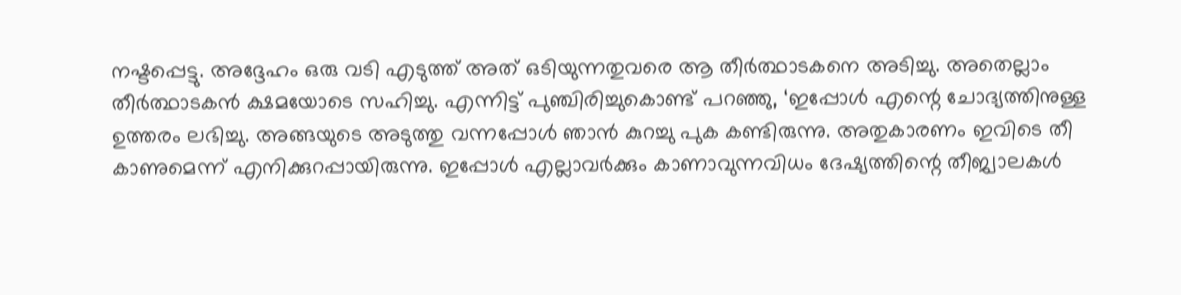നഷ്ടപ്പെട്ടു. അദ്ദേഹം ഒരു വടി എടുത്ത് അത് ഒടിയുന്നതുവരെ ആ തീര്‍ത്ഥാടകനെ അടിച്ചു. അതെല്ലാം തീര്‍ത്ഥാടകന്‍ ക്ഷമയോടെ സഹിച്ചു. എന്നിട്ട് പുഞ്ചിരിച്ചുകൊണ്ട് പറഞ്ഞു, ‘ഇപ്പോള്‍ എന്റെ ചോദ്യത്തിനുള്ള ഉത്തരം ലഭിച്ചു. അങ്ങയുടെ അടുത്തു വന്നപ്പോള്‍ ഞാന്‍ കുറച്ചു പുക കണ്ടിരുന്നു. അതുകാരണം ഇവിടെ തീ കാണുമെന്ന് എനിക്കുറപ്പായിരുന്നു. ഇപ്പോള്‍ എല്ലാവര്‍ക്കും കാണാവുന്നവിധം ദേഷ്യത്തിന്റെ തീജ്വാലകള്‍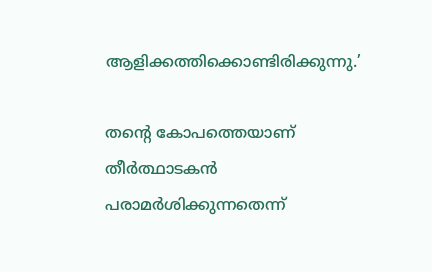ആളിക്കത്തിക്കൊണ്ടിരിക്കുന്നു.’

തന്റെ കോപത്തെയാണ് തീര്‍ത്ഥാടകന്‍ പരാമര്‍ശിക്കുന്നതെന്ന്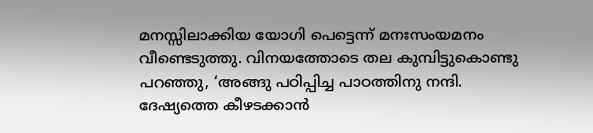മനസ്സിലാക്കിയ യോഗി പെട്ടെന്ന് മനഃസംയമനം വീണ്ടെടുത്തു. വിനയത്തോടെ തല കുമ്പിട്ടുകൊണ്ടു പറഞ്ഞു, ‘അങ്ങു പഠിപ്പിച്ച പാഠത്തിനു നന്ദി. ദേഷ്യത്തെ കീഴടക്കാന്‍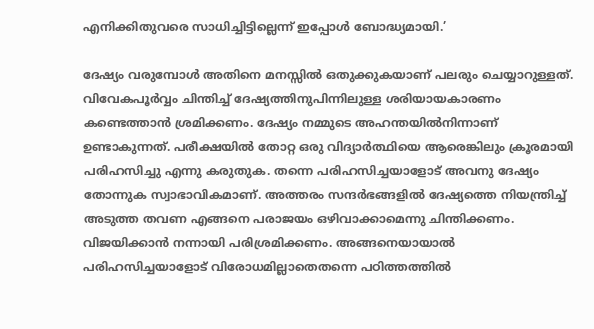എനിക്കിതുവരെ സാധിച്ചിട്ടില്ലെന്ന് ഇപ്പോള്‍ ബോദ്ധ്യമായി.’

ദേഷ്യം വരുമ്പോള്‍ അതിനെ മനസ്സില്‍ ഒതുക്കുകയാണ് പലരും ചെയ്യാറുള്ളത്. വിവേകപൂര്‍വ്വം ചിന്തിച്ച് ദേഷ്യത്തിനുപിന്നിലുള്ള ശരിയായകാരണം കണ്ടെത്താന്‍ ശ്രമിക്കണം. ദേഷ്യം നമ്മുടെ അഹന്തയില്‍നിന്നാണ് ഉണ്ടാകുന്നത്. പരീക്ഷയില്‍ തോറ്റ ഒരു വിദ്യാര്‍ത്ഥിയെ ആരെങ്കിലും ക്രൂരമായി പരിഹസിച്ചു എന്നു കരുതുക. തന്നെ പരിഹസിച്ചയാളോട് അവനു ദേഷ്യം തോന്നുക സ്വാഭാവികമാണ്. അത്തരം സന്ദര്‍ഭങ്ങളില്‍ ദേഷ്യത്തെ നിയന്ത്രിച്ച് അടുത്ത തവണ എങ്ങനെ പരാജയം ഒഴിവാക്കാമെന്നു ചിന്തിക്കണം. വിജയിക്കാന്‍ നന്നായി പരിശ്രമിക്കണം. അങ്ങനെയായാല്‍ പരിഹസിച്ചയാളോട് വിരോധമില്ലാതെതന്നെ പഠിത്തത്തില്‍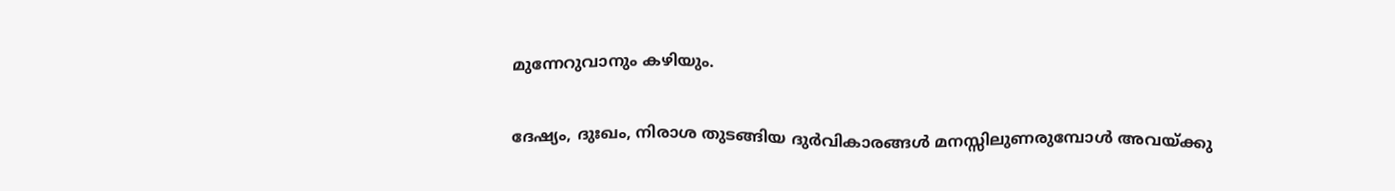മുന്നേറുവാനും കഴിയും.

ദേഷ്യം, ദുഃഖം, നിരാശ തുടങ്ങിയ ദുര്‍വികാരങ്ങള്‍ മനസ്സിലുണരുമ്പോള്‍ അവയ്‌ക്കു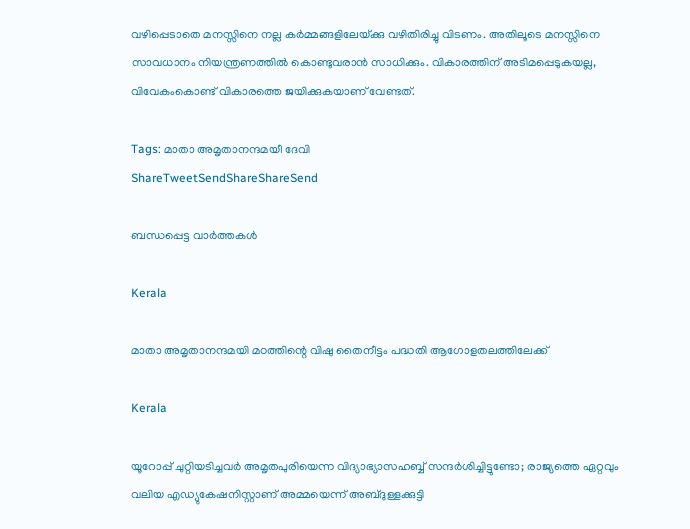വഴിപ്പെടാതെ മനസ്സിനെ നല്ല കര്‍മ്മങ്ങളിലേയ്‌ക്കു വഴിതിരിച്ചു വിടണം. അതിലൂടെ മനസ്സിനെ സാവധാനം നിയന്ത്രണത്തില്‍ കൊണ്ടുവരാന്‍ സാധിക്കും. വികാരത്തിന് അടിമപ്പെടുകയല്ല, വിവേകംകൊണ്ട് വികാരത്തെ ജയിക്കുകയാണ് വേണ്ടത്.

Tags: മാതാ അമൃതാനന്ദമയീ ദേവി
ShareTweetSendShareShareSend

ബന്ധപ്പെട്ട വാര്‍ത്തകള്‍

Kerala

മാതാ അമൃതാനന്ദമയി മഠത്തിന്റെ വിഷു തൈനീട്ടം പദ്ധതി ആഗോളതലത്തിലേക്ക്

Kerala

യൂറോപ്പ് ചുറ്റിയടിച്ചവര്‍ അമൃതപുരിയെന്ന വിദ്യാഭ്യാസഹബ്ബ് സന്ദര്‍ശിച്ചിട്ടുണ്ടോ; രാജ്യത്തെ ഏറ്റവും വലിയ എഡ്യുകേഷനിസ്റ്റാണ് അമ്മയെന്ന് അബ്ദുള്ളക്കുട്ടി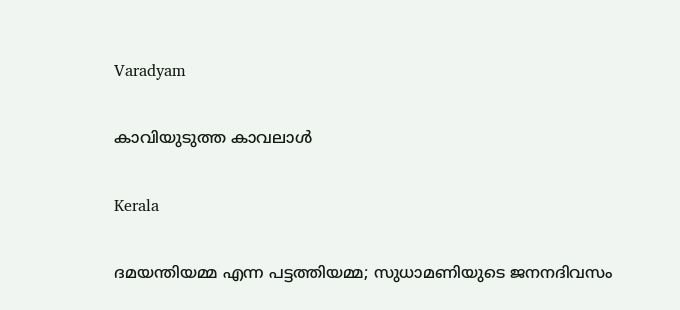Varadyam

കാവിയുടുത്ത കാവലാള്‍

Kerala

ദമയന്തിയമ്മ എന്ന പട്ടത്തിയമ്മ; സുധാമണിയുടെ ജനനദിവസം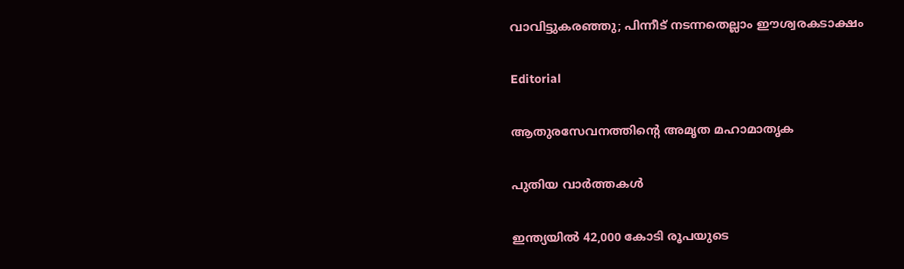വാവിട്ടുകരഞ്ഞു; പിന്നീട് നടന്നതെല്ലാം ഈശ്വരകടാക്ഷം

Editorial

ആതുരസേവനത്തിന്റെ അമൃത മഹാമാതൃക

പുതിയ വാര്‍ത്തകള്‍

ഇന്ത്യയിൽ 42,000 കോടി രൂപയുടെ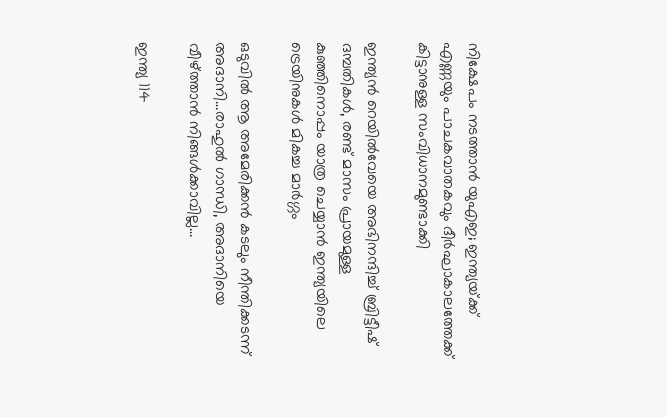നിക്ഷേപം നടത്താൻ യുഎഇ; ഇന്ത്യയ്‌ക്ക് എണ്ണയും പാചകവാതകവും ദീര്‍ഘാകാലത്തേക്ക് കിട്ടാനുള്ള സംവിധാനമുണ്ടാക്കി

ഇന്ത്യന്‍ റെയില്‍വേയെ അഭിനന്ദിച്ച് ബ്രിട്ടീഷ് ദമ്പതികള്‍, രണ്ട് മാസം പ്രായമുള്ള കുഞ്ഞിനൊപ്പം യാത്ര ചെയ്യാന്‍ ഇന്ത്യയിലെ ട്രെയിനുകള്‍ മികച്ച മാര്‍ഗ്ഗം

ഒടുവില്‍ ആ അമേരിക്കന്‍ കടലും നീന്തിക്കടന്ന് അദാനി…രാഹുല്‍ ഗാന്ധി, അദാനിയെ വീഴ്‌ത്താന്‍ നിങ്ങള്‍ക്കാവില്ല…

ഇന്ത്യ 114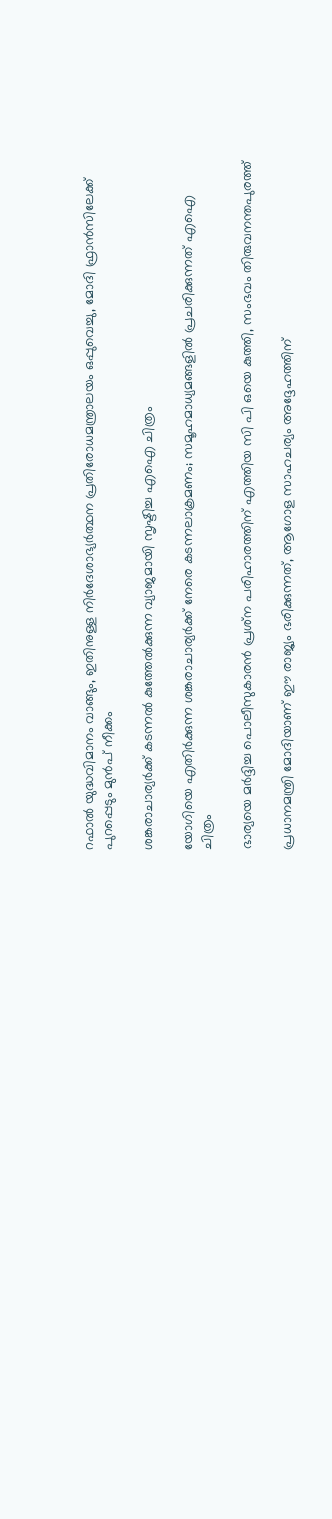റഫാല്‍ യുദ്ധവിമാനം വാങ്ങും, ഇതിനുള്ള നിര്‍ദേശാഭ്യര്‍ത്ഥന പ്രതിരോധമന്ത്രാലയം ഒപ്പുവെച്ചു, മോദി ഫ്രാന്‍സിലേക്ക് പുറപ്പെടും മുന്‍പ് നീക്കം

ശങ്കരാചാര്യര്‍ക്ക് കടന്നല്‍ കുത്തേല്‍ക്കുന്ന വ്യാജമായി സൃഷ്ടിച്ച എഐ ചിത്രം

യോഗിയെ എതിര്‍ക്കുന്ന ശങ്കരാചാര്യര്‍ക്ക് നേരെ കടന്നലാക്രമണം; സമൂഹമാധ്യമങ്ങളില്‍ പ്രചരിക്കുന്നത് എഐ ചിത്രം

ഭാര്യയെ മര്‍ദ്ദിച്ച പൊലീസുകാരന്‍ പ്രശ്‌ന പരിഹാരത്തിന് എത്തിയ സി പി ഒയെ കുത്തി, സംഭവം തിരുവനന്തപുരത്ത്

പ്രധാനമന്ത്രി മോദിയാണ് ഈ രാജ്യം ഭരിക്കുന്നത്, ആഗോള സാഹചര്യം അദ്ദേഹത്തിന്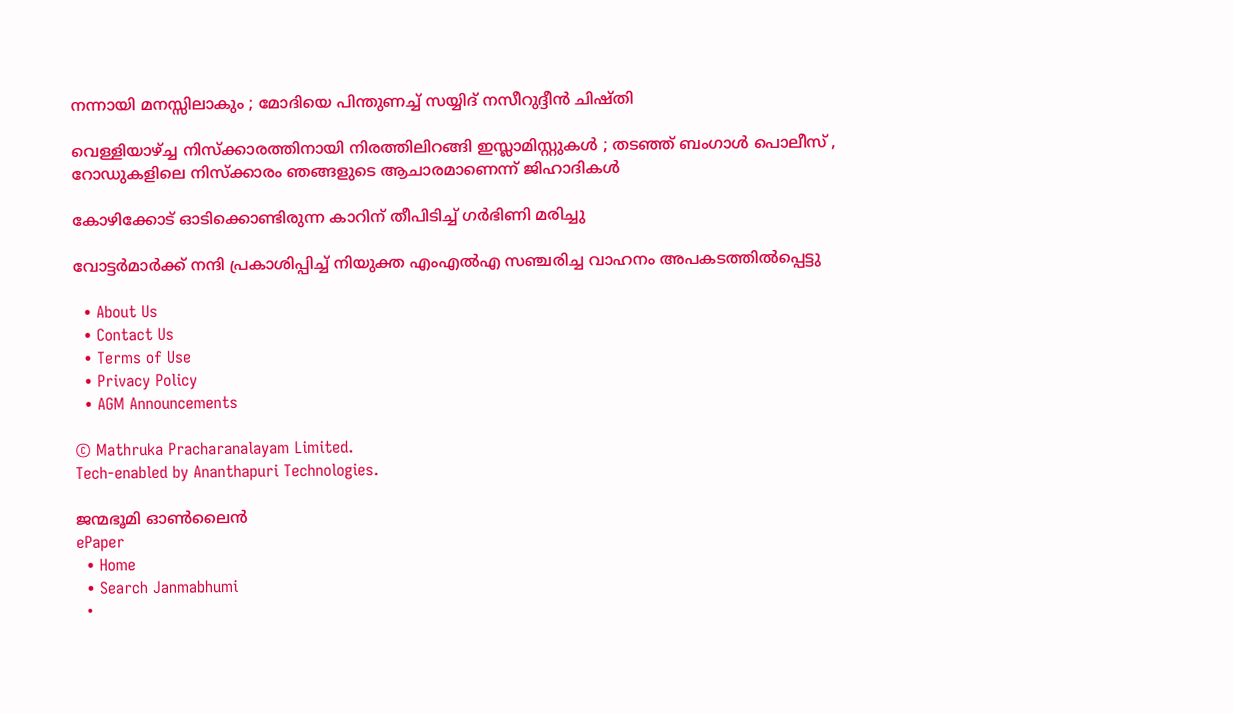നന്നായി മനസ്സിലാകും ; മോദിയെ പിന്തുണച്ച് സയ്യിദ് നസീറുദ്ദീൻ ചിഷ്തി

വെള്ളിയാഴ്‌ച്ച നിസ്ക്കാരത്തിനായി നിരത്തിലിറങ്ങി ഇസ്ലാമിസ്റ്റുകൾ ; തടഞ്ഞ് ബംഗാൾ പൊലീസ് , റോഡുകളിലെ നിസ്ക്കാരം ഞങ്ങളുടെ ആചാരമാണെന്ന് ജിഹാദികൾ

കോഴിക്കോട് ഓടിക്കൊണ്ടിരുന്ന കാറിന് തീപിടിച്ച് ഗര്‍ഭിണി മരിച്ചു

വോട്ടര്‍മാര്‍ക്ക് നന്ദി പ്രകാശിപ്പിച്ച് നിയുക്ത എംഎല്‍എ സഞ്ചരിച്ച വാഹനം അപകടത്തില്‍പ്പെട്ടു

  • About Us
  • Contact Us
  • Terms of Use
  • Privacy Policy
  • AGM Announcements

© Mathruka Pracharanalayam Limited.
Tech-enabled by Ananthapuri Technologies.

ജന്മഭൂമി ഓണ്‍ലൈന്‍
ePaper
  • Home
  • Search Janmabhumi
  •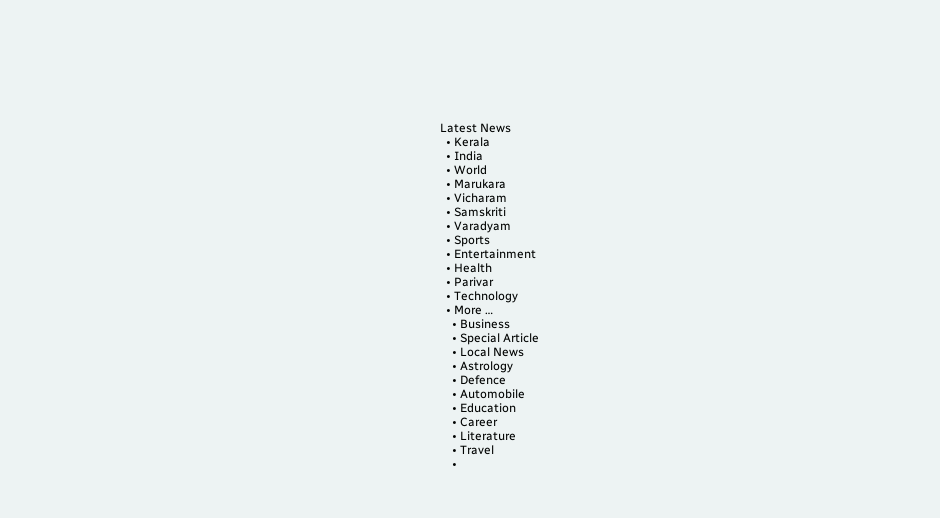Latest News
  • Kerala
  • India
  • World
  • Marukara
  • Vicharam
  • Samskriti
  • Varadyam
  • Sports
  • Entertainment
  • Health
  • Parivar
  • Technology
  • More …
    • Business
    • Special Article
    • Local News
    • Astrology
    • Defence
    • Automobile
    • Education
    • Career
    • Literature
    • Travel
    •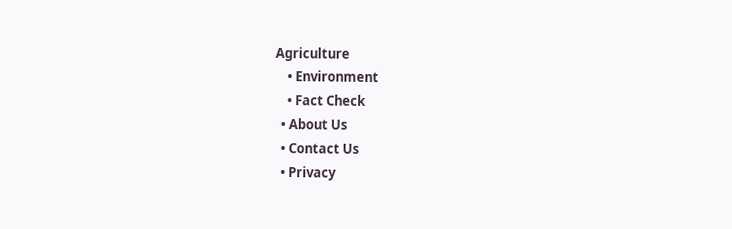Agriculture
    • Environment
    • Fact Check
  • About Us
  • Contact Us
  • Privacy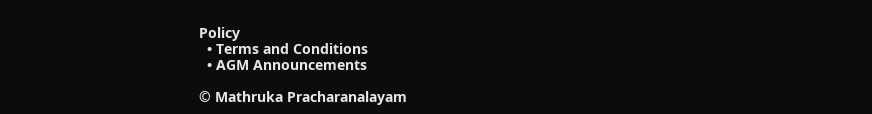Policy
  • Terms and Conditions
  • AGM Announcements

© Mathruka Pracharanalayam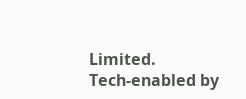Limited.
Tech-enabled by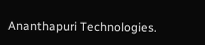Ananthapuri Technologies.